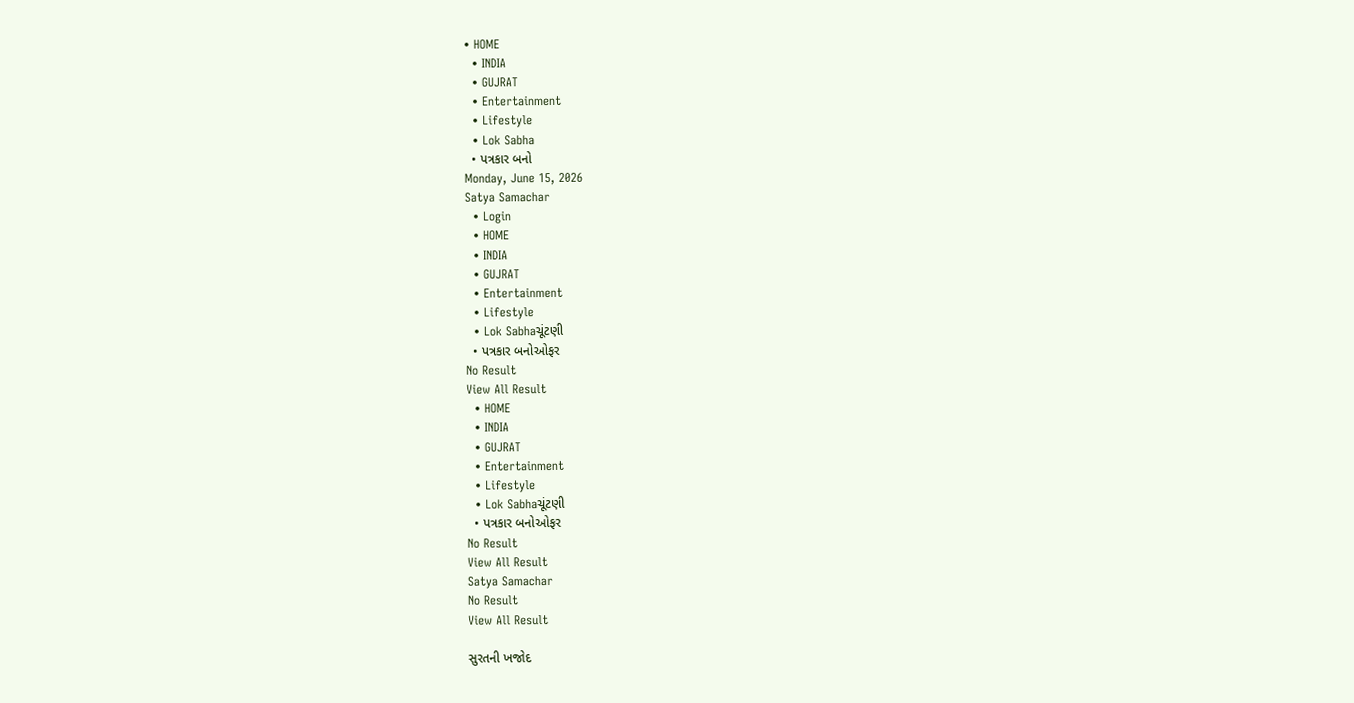• HOME
  • INDIA
  • GUJRAT
  • Entertainment
  • Lifestyle
  • Lok Sabha
  • પત્રકાર બનો
Monday, June 15, 2026
Satya Samachar
  • Login
  • HOME
  • INDIA
  • GUJRAT
  • Entertainment
  • Lifestyle
  • Lok Sabhaચૂંટણી
  • પત્રકાર બનોઓફર
No Result
View All Result
  • HOME
  • INDIA
  • GUJRAT
  • Entertainment
  • Lifestyle
  • Lok Sabhaચૂંટણી
  • પત્રકાર બનોઓફર
No Result
View All Result
Satya Samachar
No Result
View All Result

સુરતની ખજોદ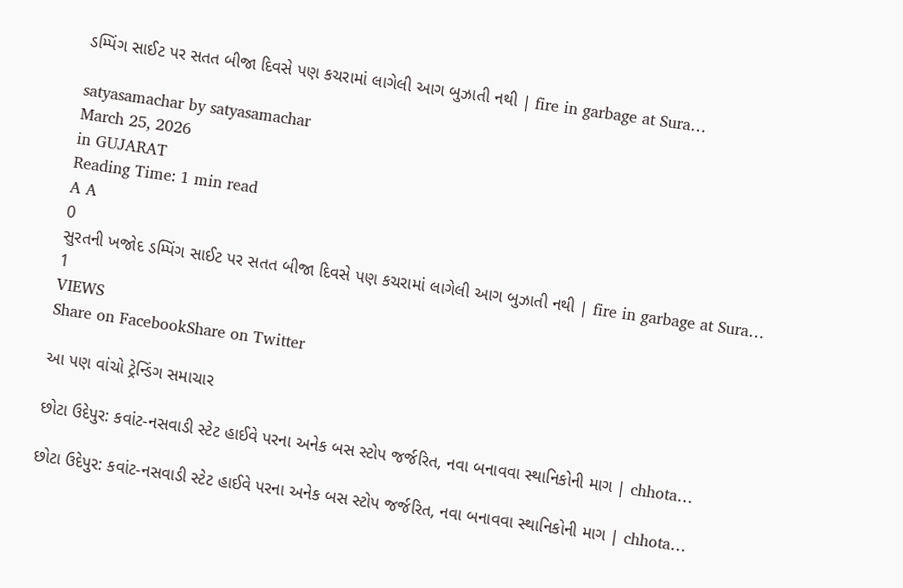ડમ્પિંગ સાઈટ પર સતત બીજા દિવસે પણ કચરામાં લાગેલી આગ બુઝાતી નથી | fire in garbage at Sura…

satyasamachar by satyasamachar
March 25, 2026
in GUJARAT
Reading Time: 1 min read
A A
0
સુરતની ખજોદ ડમ્પિંગ સાઈટ પર સતત બીજા દિવસે પણ કચરામાં લાગેલી આગ બુઝાતી નથી | fire in garbage at Sura…
1
VIEWS
Share on FacebookShare on Twitter

આ પણ વાંચો ટ્રેન્ડિંગ સમાચાર

છોટા ઉદેપુર: કવાંટ-નસવાડી સ્ટેટ હાઈવે પરના અનેક બસ સ્ટોપ જર્જરિત, નવા બનાવવા સ્થાનિકોની માગ | chhota…

છોટા ઉદેપુર: કવાંટ-નસવાડી સ્ટેટ હાઈવે પરના અનેક બસ સ્ટોપ જર્જરિત, નવા બનાવવા સ્થાનિકોની માગ | chhota…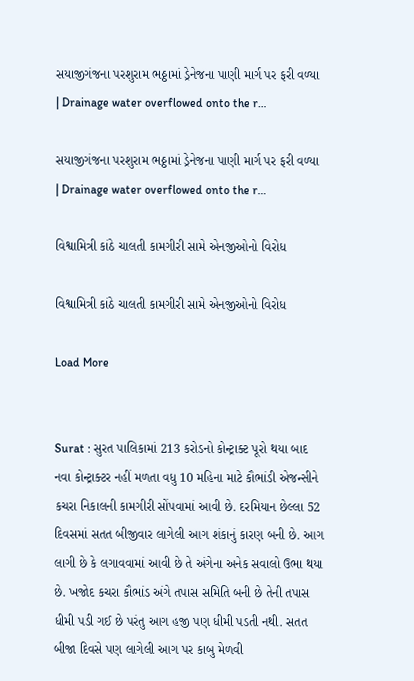સયાજીગંજના પરશુરામ ભઠ્ઠામાં ડ્રેનેજના પાણી માર્ગ પર ફરી વળ્યા | Drainage water overflowed onto the r…

સયાજીગંજના પરશુરામ ભઠ્ઠામાં ડ્રેનેજના પાણી માર્ગ પર ફરી વળ્યા | Drainage water overflowed onto the r…

વિશ્વામિત્રી કાંઠે ચાલતી કામગીરી સામે એનજીઓનો વિરોધ

વિશ્વામિત્રી કાંઠે ચાલતી કામગીરી સામે એનજીઓનો વિરોધ

Load More


Surat : સુરત પાલિકામાં 213 કરોડનો કોન્ટ્રાક્ટ પૂરો થયા બાદ નવા કોન્ટ્રાક્ટર નહીં મળતા વધુ 10 મહિના માટે કૌભાંડી એજન્સીને કચરા નિકાલની કામગીરી સોંપવામાં આવી છે. દરમિયાન છેલ્લા 52 દિવસમાં સતત બીજીવાર લાગેલી આગ શંકાનું કારણ બની છે. આગ લાગી છે કે લગાવવામાં આવી છે તે અંગેના અનેક સવાલો ઉભા થયા છે. ખજોદ કચરા કૌભાંડ અંગે તપાસ સમિતિ બની છે તેની તપાસ ધીમી પડી ગઈ છે પરંતુ આગ હજી પણ ધીમી પડતી નથી. સતત બીજા દિવસે પણ લાગેલી આગ પર કાબુ મેળવી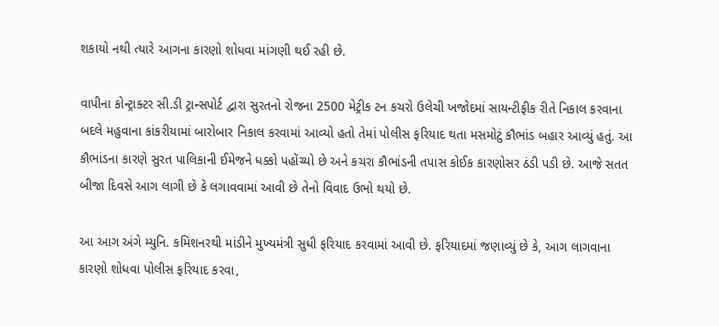શકાયો નથી ત્યારે આગના કારણો શોધવા માંગણી થઈ રહી છે.

વાપીના કોન્ટ્રાક્ટર સી.ડી ટ્રાન્સપોર્ટ દ્વારા સુરતનો રોજના 2500 મેટ્રીક ટન કચરો ઉલેચી ખજોદમાં સાયન્ટીફીક રીતે નિકાલ કરવાના બદલે મહુવાના કાંકરીયામાં બારોબાર નિકાલ કરવામાં આવ્યો હતો તેમાં પોલીસ ફરિયાદ થતા મસમોટું કૌભાંડ બહાર આવ્યું હતું. આ કૌભાંડના કારણે સુરત પાલિકાની ઈમેજને ધક્કો પહોંચ્યો છે અને કચરા કૌભાંડની તપાસ કોઈક કારણોસર ઠંડી પડી છે. આજે સતત બીજા દિવસે આગ લાગી છે કે લગાવવામાં આવી છે તેનો વિવાદ ઉભો થયો છે.

આ આગ અંગે મ્યુનિ. કમિશનરથી માંડીને મુખ્યમંત્રી સુધી ફરિયાદ કરવામાં આવી છે. ફરિયાદમાં જણાવ્યું છે કે, આગ લાગવાના કારણો શોધવા પોલીસ ફરિયાદ કરવા,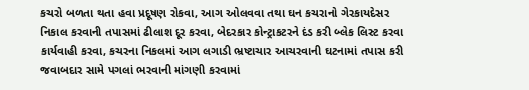કચરો બળતા થતા હવા પ્રદૂષણ રોકવા, આગ ઓલવવા તથા ઘન કચરાનો ગેરકાયદેસર નિકાલ કરવાની તપાસમાં ઢીલાશ દૂર કરવા, બેદરકાર કોન્ટ્રાકટરને દંડ કરી બ્લેક લિસ્ટ કરવા કાર્યવાહી કરવા, કચરના નિકલમાં આગ લગાડી ભ્રષ્ટાચાર આચરવાની ઘટનામાં તપાસ કરી જવાબદાર સામે પગલાં ભરવાની માંગણી કરવામાં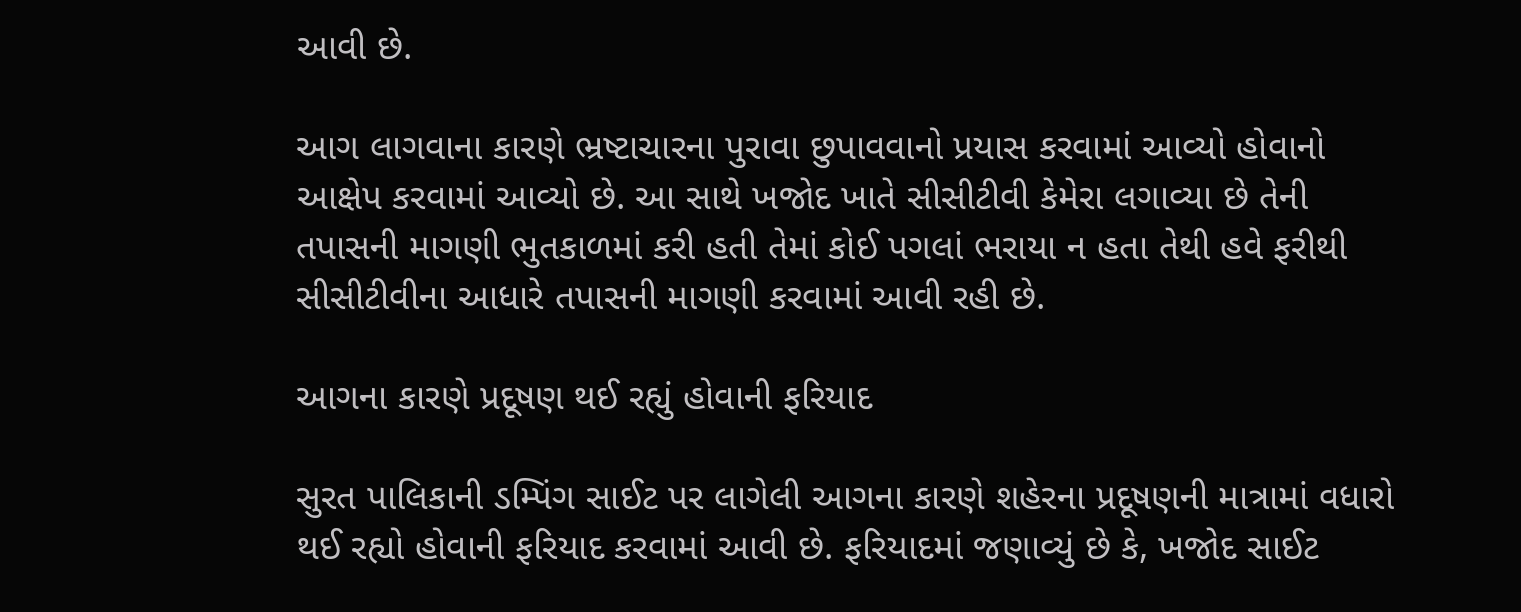આવી છે.

આગ લાગવાના કારણે ભ્રષ્ટાચારના પુરાવા છુપાવવાનો પ્રયાસ કરવામાં આવ્યો હોવાનો આક્ષેપ કરવામાં આવ્યો છે. આ સાથે ખજોદ ખાતે સીસીટીવી કેમેરા લગાવ્યા છે તેની તપાસની માગણી ભુતકાળમાં કરી હતી તેમાં કોઈ પગલાં ભરાયા ન હતા તેથી હવે ફરીથી સીસીટીવીના આધારે તપાસની માગણી કરવામાં આવી રહી છે.

આગના કારણે પ્રદૂષણ થઈ રહ્યું હોવાની ફરિયાદ

સુરત પાલિકાની ડમ્પિંગ સાઈટ પર લાગેલી આગના કારણે શહેરના પ્રદૂષણની માત્રામાં વધારો થઈ રહ્યો હોવાની ફરિયાદ કરવામાં આવી છે. ફરિયાદમાં જણાવ્યું છે કે, ખજોદ સાઈટ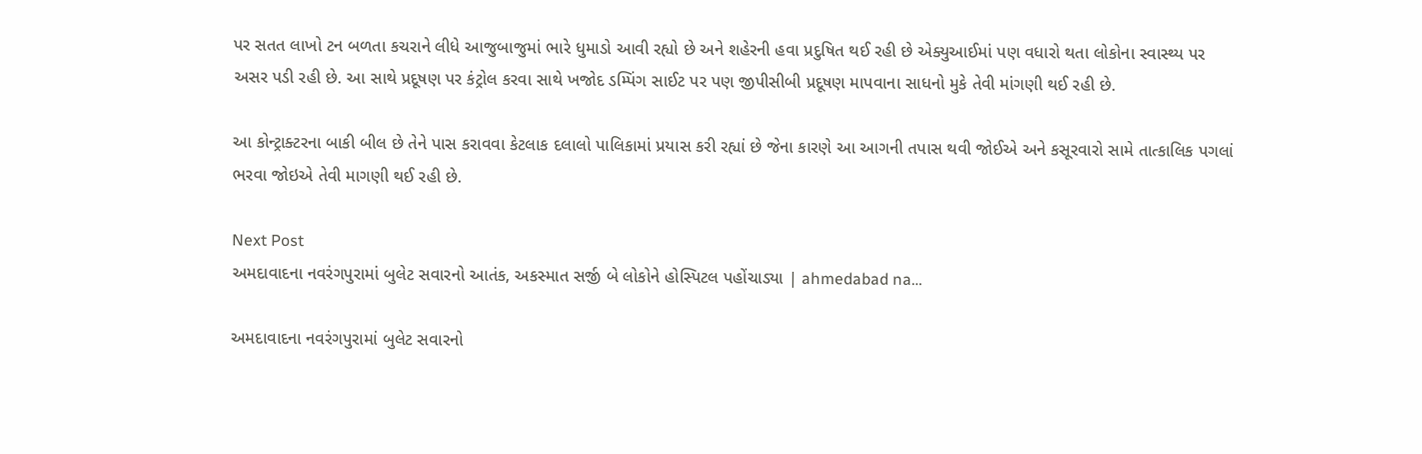પર સતત લાખો ટન બળતા કચરાને લીધે આજુબાજુમાં ભારે ધુમાડો આવી રહ્યો છે અને શહેરની હવા પ્રદુષિત થઈ રહી છે એક્યુઆઈમાં પણ વધારો થતા લોકોના સ્વાસ્થ્ય પર અસર પડી રહી છે. આ સાથે પ્રદૂષણ પર કંટ્રોલ કરવા સાથે ખજોદ ડમ્પિંગ સાઈટ પર પણ જીપીસીબી પ્રદૂષણ માપવાના સાધનો મુકે તેવી માંગણી થઈ રહી છે.

આ કોન્ટ્રાક્ટરના બાકી બીલ છે તેને પાસ કરાવવા કેટલાક દલાલો પાલિકામાં પ્રયાસ કરી રહ્યાં છે જેના કારણે આ આગની તપાસ થવી જોઈએ અને કસૂરવારો સામે તાત્કાલિક પગલાં ભરવા જોઇએ તેવી માગણી થઈ રહી છે.

Next Post
અમદાવાદના નવરંગપુરામાં બુલેટ સવારનો આતંક, અકસ્માત સર્જી બે લોકોને હોસ્પિટલ પહોંચાડ્યા | ahmedabad na…

અમદાવાદના નવરંગપુરામાં બુલેટ સવારનો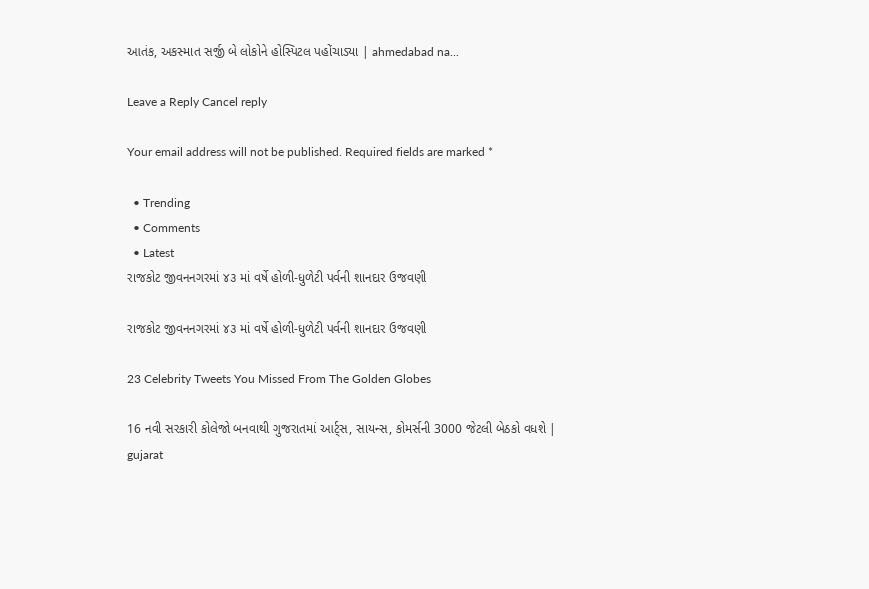આતંક, અકસ્માત સર્જી બે લોકોને હોસ્પિટલ પહોંચાડ્યા | ahmedabad na...

Leave a Reply Cancel reply

Your email address will not be published. Required fields are marked *

  • Trending
  • Comments
  • Latest
રાજકોટ જીવનનગરમાં ૪૩ માં વર્ષે હોળી-ધુળેટી પર્વની શાનદાર ઉજવણી

રાજકોટ જીવનનગરમાં ૪૩ માં વર્ષે હોળી-ધુળેટી પર્વની શાનદાર ઉજવણી

23 Celebrity Tweets You Missed From The Golden Globes

16 નવી સરકારી કોલેજો બનવાથી ગુજરાતમાં આર્ટ્સ, સાયન્સ, કોમર્સની 3000 જેટલી બેઠકો વધશે | gujarat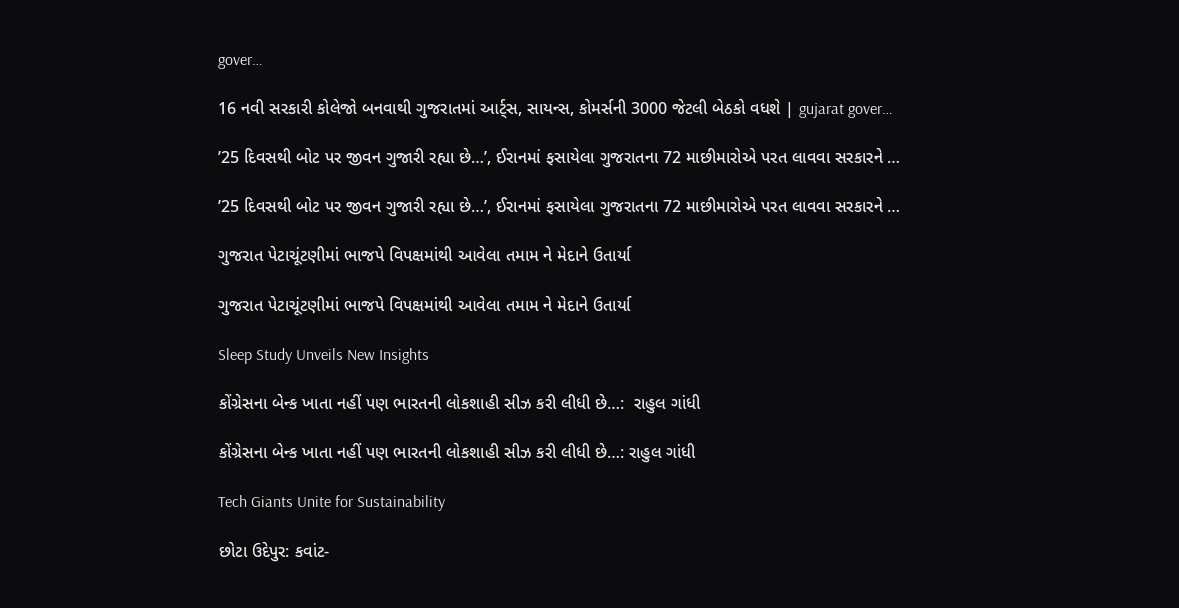gover…

16 નવી સરકારી કોલેજો બનવાથી ગુજરાતમાં આર્ટ્સ, સાયન્સ, કોમર્સની 3000 જેટલી બેઠકો વધશે | gujarat gover…

’25 દિવસથી બોટ પર જીવન ગુજારી રહ્યા છે…’, ઈરાનમાં ફસાયેલા ગુજરાતના 72 માછીમારોએ પરત લાવવા સરકારને …

’25 દિવસથી બોટ પર જીવન ગુજારી રહ્યા છે…’, ઈરાનમાં ફસાયેલા ગુજરાતના 72 માછીમારોએ પરત લાવવા સરકારને …

ગુજરાત પેટાચૂંટણીમાં ભાજપે વિપક્ષમાંથી આવેલા તમામ ને મેદાને ઉતાર્યા

ગુજરાત પેટાચૂંટણીમાં ભાજપે વિપક્ષમાંથી આવેલા તમામ ને મેદાને ઉતાર્યા

Sleep Study Unveils New Insights

કોંગ્રેસના બેન્ક ખાતા નહીં પણ ભારતની લોકશાહી સીઝ કરી લીધી છે…:  રાહુલ ગાંધી

કોંગ્રેસના બેન્ક ખાતા નહીં પણ ભારતની લોકશાહી સીઝ કરી લીધી છે…: રાહુલ ગાંધી

Tech Giants Unite for Sustainability

છોટા ઉદેપુર: કવાંટ-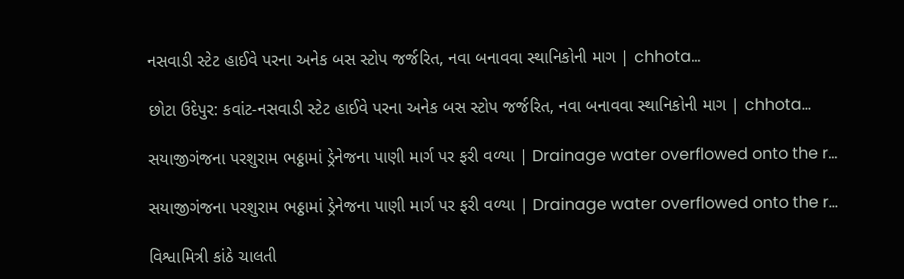નસવાડી સ્ટેટ હાઈવે પરના અનેક બસ સ્ટોપ જર્જરિત, નવા બનાવવા સ્થાનિકોની માગ | chhota…

છોટા ઉદેપુર: કવાંટ-નસવાડી સ્ટેટ હાઈવે પરના અનેક બસ સ્ટોપ જર્જરિત, નવા બનાવવા સ્થાનિકોની માગ | chhota…

સયાજીગંજના પરશુરામ ભઠ્ઠામાં ડ્રેનેજના પાણી માર્ગ પર ફરી વળ્યા | Drainage water overflowed onto the r…

સયાજીગંજના પરશુરામ ભઠ્ઠામાં ડ્રેનેજના પાણી માર્ગ પર ફરી વળ્યા | Drainage water overflowed onto the r…

વિશ્વામિત્રી કાંઠે ચાલતી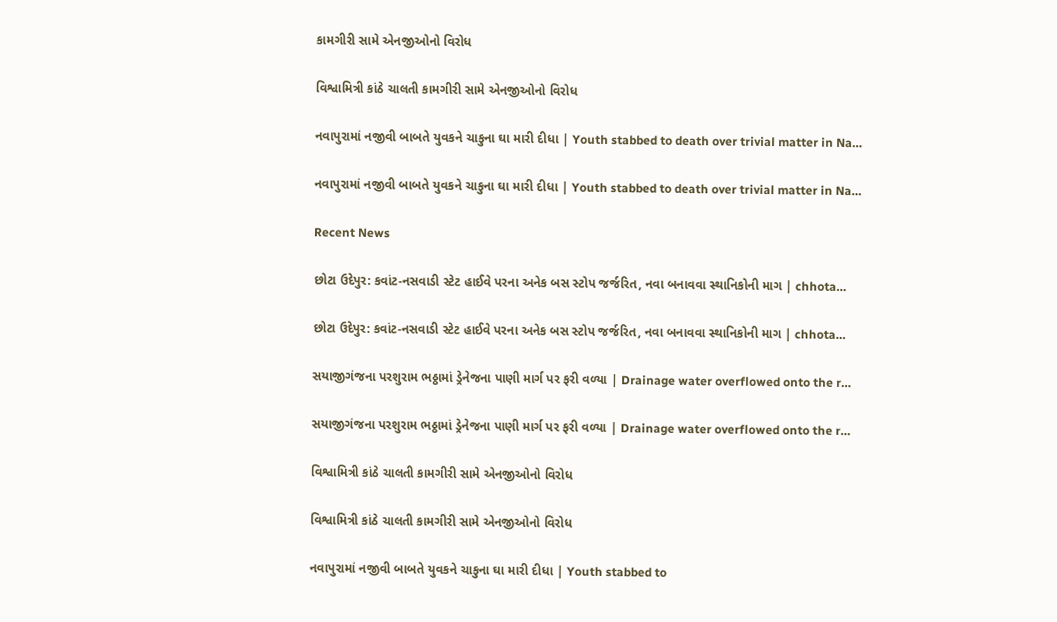કામગીરી સામે એનજીઓનો વિરોધ

વિશ્વામિત્રી કાંઠે ચાલતી કામગીરી સામે એનજીઓનો વિરોધ

નવાપુરામાં નજીવી બાબતે યુવકને ચાકુના ઘા મારી દીધા | Youth stabbed to death over trivial matter in Na…

નવાપુરામાં નજીવી બાબતે યુવકને ચાકુના ઘા મારી દીધા | Youth stabbed to death over trivial matter in Na…

Recent News

છોટા ઉદેપુર: કવાંટ-નસવાડી સ્ટેટ હાઈવે પરના અનેક બસ સ્ટોપ જર્જરિત, નવા બનાવવા સ્થાનિકોની માગ | chhota…

છોટા ઉદેપુર: કવાંટ-નસવાડી સ્ટેટ હાઈવે પરના અનેક બસ સ્ટોપ જર્જરિત, નવા બનાવવા સ્થાનિકોની માગ | chhota…

સયાજીગંજના પરશુરામ ભઠ્ઠામાં ડ્રેનેજના પાણી માર્ગ પર ફરી વળ્યા | Drainage water overflowed onto the r…

સયાજીગંજના પરશુરામ ભઠ્ઠામાં ડ્રેનેજના પાણી માર્ગ પર ફરી વળ્યા | Drainage water overflowed onto the r…

વિશ્વામિત્રી કાંઠે ચાલતી કામગીરી સામે એનજીઓનો વિરોધ

વિશ્વામિત્રી કાંઠે ચાલતી કામગીરી સામે એનજીઓનો વિરોધ

નવાપુરામાં નજીવી બાબતે યુવકને ચાકુના ઘા મારી દીધા | Youth stabbed to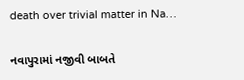death over trivial matter in Na…

નવાપુરામાં નજીવી બાબતે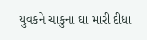યુવકને ચાકુના ઘા મારી દીધા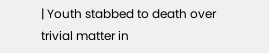| Youth stabbed to death over trivial matter in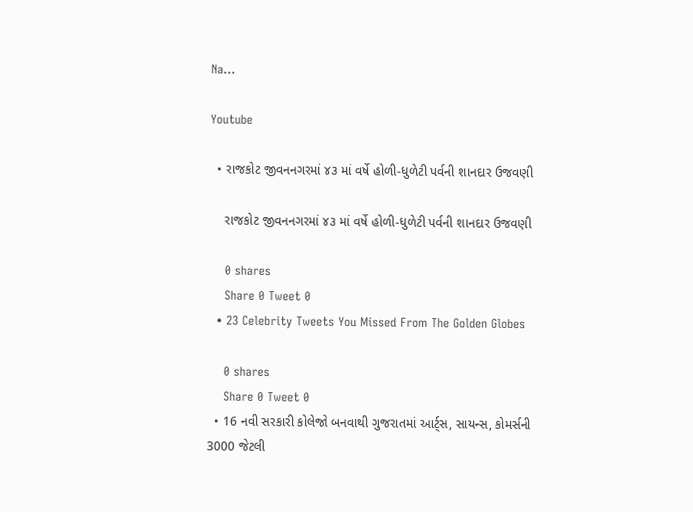Na…

Youtube

  • રાજકોટ જીવનનગરમાં ૪૩ માં વર્ષે હોળી-ધુળેટી પર્વની શાનદાર ઉજવણી

    રાજકોટ જીવનનગરમાં ૪૩ માં વર્ષે હોળી-ધુળેટી પર્વની શાનદાર ઉજવણી

    0 shares
    Share 0 Tweet 0
  • 23 Celebrity Tweets You Missed From The Golden Globes

    0 shares
    Share 0 Tweet 0
  • 16 નવી સરકારી કોલેજો બનવાથી ગુજરાતમાં આર્ટ્સ, સાયન્સ, કોમર્સની 3000 જેટલી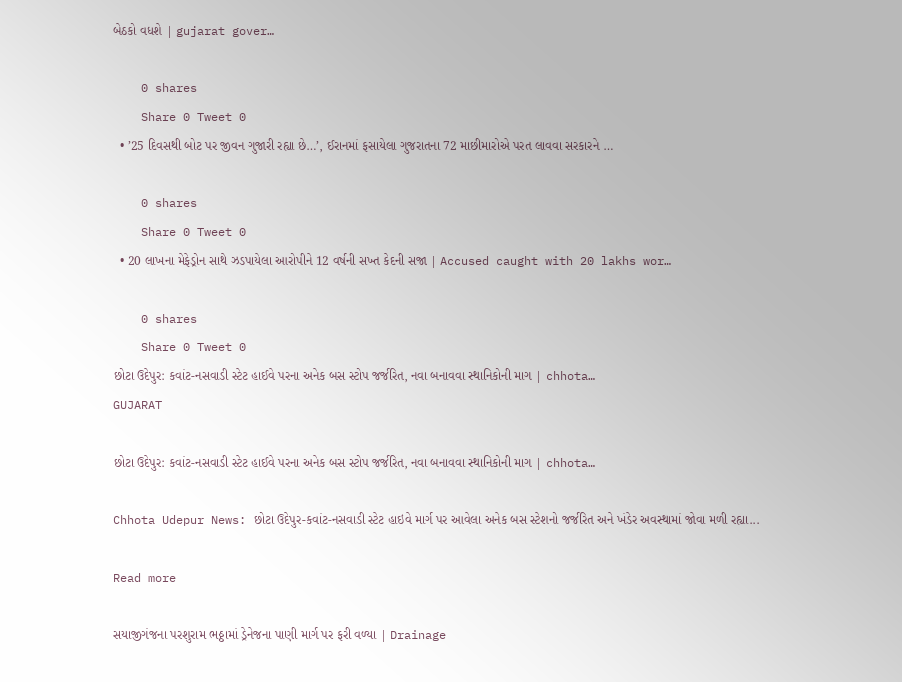બેઠકો વધશે | gujarat gover…

    0 shares
    Share 0 Tweet 0
  • ’25 દિવસથી બોટ પર જીવન ગુજારી રહ્યા છે…’, ઈરાનમાં ફસાયેલા ગુજરાતના 72 માછીમારોએ પરત લાવવા સરકારને …

    0 shares
    Share 0 Tweet 0
  • 20 લાખના મેફેડ્રોન સાથે ઝડપાયેલા આરોપીને 12 વર્ષની સખ્ત કેદની સજા | Accused caught with 20 lakhs wor…

    0 shares
    Share 0 Tweet 0
છોટા ઉદેપુર: કવાંટ-નસવાડી સ્ટેટ હાઈવે પરના અનેક બસ સ્ટોપ જર્જરિત, નવા બનાવવા સ્થાનિકોની માગ | chhota…
GUJARAT

છોટા ઉદેપુર: કવાંટ-નસવાડી સ્ટેટ હાઈવે પરના અનેક બસ સ્ટોપ જર્જરિત, નવા બનાવવા સ્થાનિકોની માગ | chhota…

Chhota Udepur News: છોટા ઉદેપુર-કવાંટ-નસવાડી સ્ટેટ હાઇવે માર્ગ પર આવેલા અનેક બસ સ્ટેશનો જર્જરિત અને ખંડેર અવસ્થામાં જોવા મળી રહ્યા...

Read more

સયાજીગંજના પરશુરામ ભઠ્ઠામાં ડ્રેનેજના પાણી માર્ગ પર ફરી વળ્યા | Drainage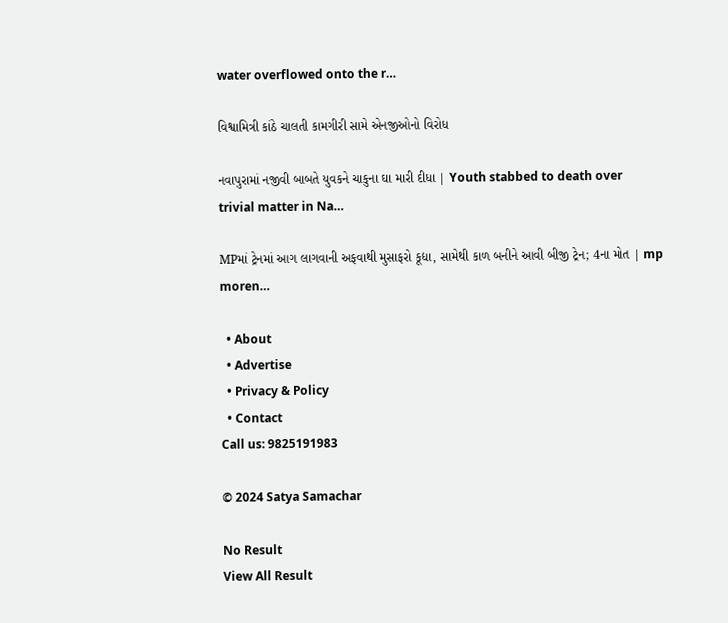water overflowed onto the r…

વિશ્વામિત્રી કાંઠે ચાલતી કામગીરી સામે એનજીઓનો વિરોધ

નવાપુરામાં નજીવી બાબતે યુવકને ચાકુના ઘા મારી દીધા | Youth stabbed to death over trivial matter in Na…

MPમાં ટ્રેનમાં આગ લાગવાની અફવાથી મુસાફરો કૂદ્યા, સામેથી કાળ બનીને આવી બીજી ટ્રેન; 4ના મોત | mp moren…

  • About
  • Advertise
  • Privacy & Policy
  • Contact
Call us: 9825191983

© 2024 Satya Samachar

No Result
View All Result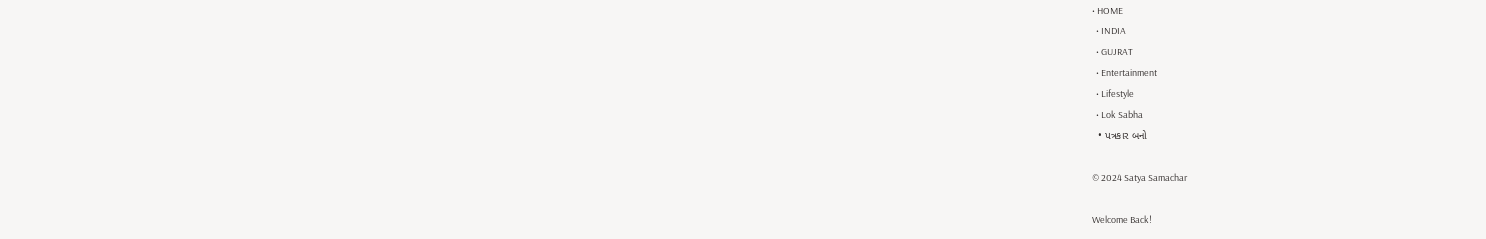• HOME
  • INDIA
  • GUJRAT
  • Entertainment
  • Lifestyle
  • Lok Sabha
  • પત્રકાર બનો

© 2024 Satya Samachar

Welcome Back!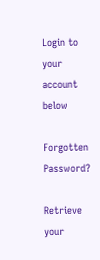Login to your account below

Forgotten Password?

Retrieve your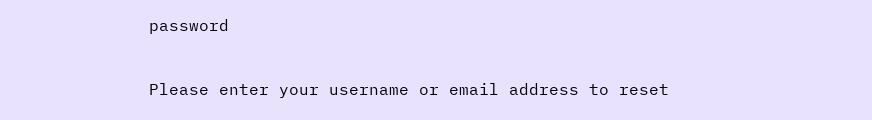password

Please enter your username or email address to reset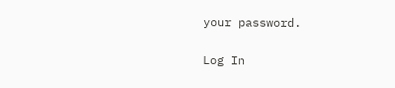your password.

Log In